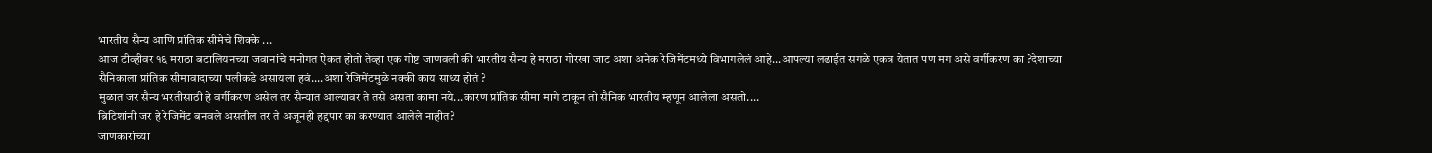भारतीय सैन्य आणि प्रांतिक सीमेचे शिक्के ...
आज टीव्हीवर १६ मराठा बटालियनच्या जवानांचे मनोगत ऐकत होतो तेव्हा एक गोष्ट जाणवली की भारतीय सैन्य हे मराठा गोरखा जाट अशा अनेक रेजिमेंटमध्ये विभागलेलं आहे...आपल्या लढाईत सगळे एकत्र येतात पण मग असे वर्गीकरण का ?देशाच्या सैनिकाला प्रांतिक सीमावादाच्या पलीकडे असायला हवं....अशा रेजिमेंटमुळे नक्की काय साध्य होतं ?
मुळात जर सैन्य भरतीसाठी हे वर्गीकरण असेल तर सैन्यात आल्यावर ते तसे असता कामा नये...कारण प्रांतिक सीमा मागे टाकून तो सैनिक भारतीय म्हणून आलेला असतो....
ब्रिटिशांनी जर हे रेजिमेंट बनवले असतील तर ते अजूनही हद्दपार का करण्यात आलेले नाहीत?
जाणकारांच्या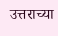उत्तराच्या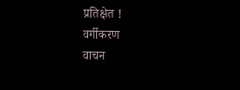प्रतिक्षेत !
वर्गीकरण
वाचन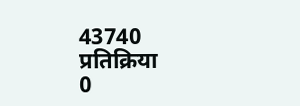43740
प्रतिक्रिया
0